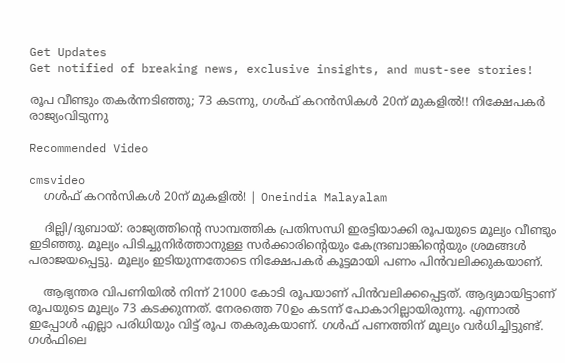Get Updates
Get notified of breaking news, exclusive insights, and must-see stories!

രൂപ വീണ്ടും തകര്‍ന്നടിഞ്ഞു; 73 കടന്നു, ഗള്‍ഫ് കറന്‍സികള്‍ 20ന് മുകളില്‍!! നിക്ഷേപകര്‍ രാജ്യംവിടുന്നു

Recommended Video

cmsvideo
    ഗള്‍ഫ് കറന്‍സികള്‍ 20ന് മുകളില്‍! | Oneindia Malayalam

    ദില്ലി/ദുബായ്: രാജ്യത്തിന്റെ സാമ്പത്തിക പ്രതിസന്ധി ഇരട്ടിയാക്കി രൂപയുടെ മൂല്യം വീണ്ടും ഇടിഞ്ഞു. മൂല്യം പിടിച്ചുനിര്‍ത്താനുള്ള സര്‍ക്കാരിന്റെയും കേന്ദ്രബാങ്കിന്റെയും ശ്രമങ്ങള്‍ പരാജയപ്പെട്ടു. മൂല്യം ഇടിയുന്നതോടെ നിക്ഷേപകര്‍ കൂട്ടമായി പണം പിന്‍വലിക്കുകയാണ്.

    ആഭ്യന്തര വിപണിയില്‍ നിന്ന് 21000 കോടി രൂപയാണ് പിന്‍വലിക്കപ്പെട്ടത്. ആദ്യമായിട്ടാണ് രൂപയുടെ മൂല്യം 73 കടക്കുന്നത്. നേരത്തെ 70ഉം കടന്ന് പോകാറില്ലായിരുന്നു. എന്നാല്‍ ഇപ്പോള്‍ എല്ലാ പരിധിയും വിട്ട് രൂപ തകരുകയാണ്. ഗള്‍ഫ് പണത്തിന് മൂല്യം വര്‍ധിച്ചിട്ടുണ്ട്. ഗള്‍ഫിലെ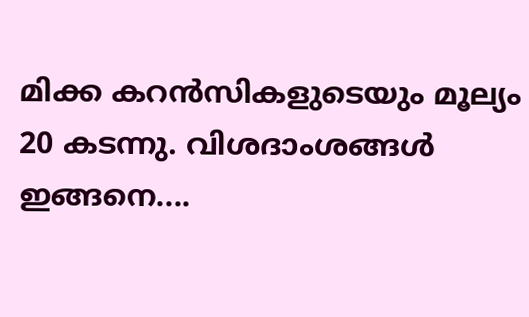മിക്ക കറന്‍സികളുടെയും മൂല്യം 20 കടന്നു. വിശദാംശങ്ങള്‍ ഇങ്ങനെ....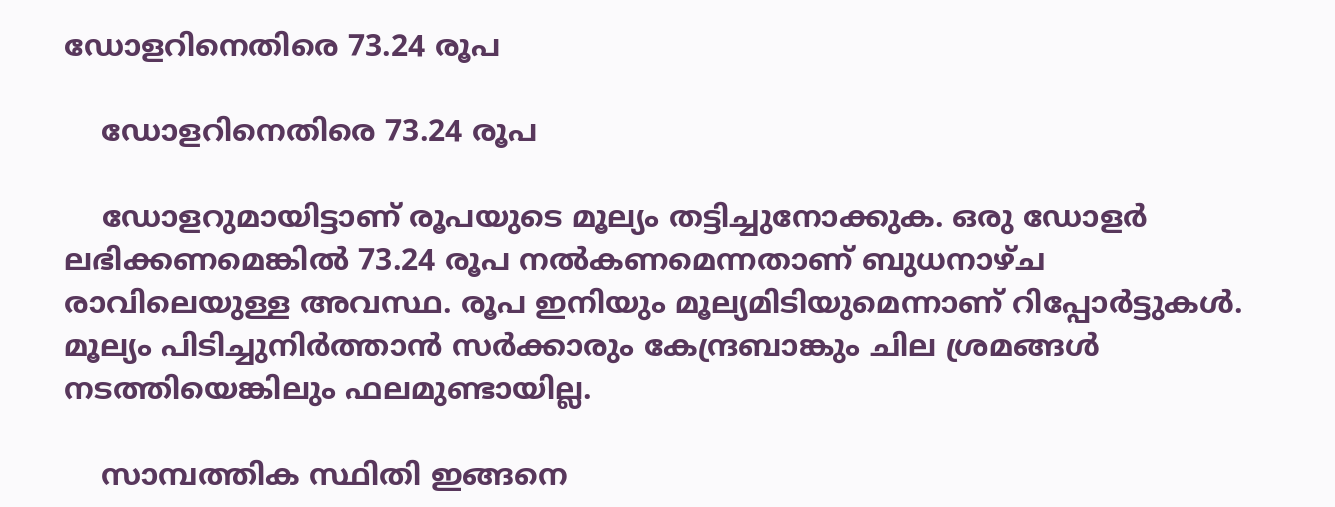ഡോളറിനെതിരെ 73.24 രൂപ

    ഡോളറിനെതിരെ 73.24 രൂപ

    ഡോളറുമായിട്ടാണ് രൂപയുടെ മൂല്യം തട്ടിച്ചുനോക്കുക. ഒരു ഡോളര്‍ ലഭിക്കണമെങ്കില്‍ 73.24 രൂപ നല്‍കണമെന്നതാണ് ബുധനാഴ്ച രാവിലെയുള്ള അവസ്ഥ. രൂപ ഇനിയും മൂല്യമിടിയുമെന്നാണ് റിപ്പോര്‍ട്ടുകള്‍. മൂല്യം പിടിച്ചുനിര്‍ത്താന്‍ സര്‍ക്കാരും കേന്ദ്രബാങ്കും ചില ശ്രമങ്ങള്‍ നടത്തിയെങ്കിലും ഫലമുണ്ടായില്ല.

    സാമ്പത്തിക സ്ഥിതി ഇങ്ങനെ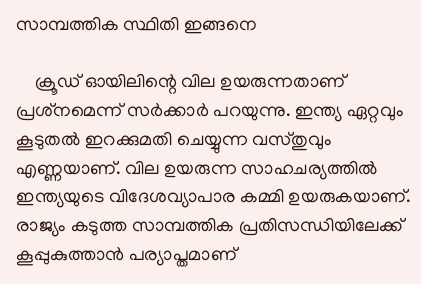സാമ്പത്തിക സ്ഥിതി ഇങ്ങനെ

    ക്രൂഡ് ഓയിലിന്റെ വില ഉയരുന്നതാണ് പ്രശ്‌നമെന്ന് സര്‍ക്കാര്‍ പറയുന്നു. ഇന്ത്യ ഏറ്റവും കൂടുതല്‍ ഇറക്കുമതി ചെയ്യുന്ന വസ്തുവും എണ്ണയാണ്. വില ഉയരുന്ന സാഹചര്യത്തില്‍ ഇന്ത്യയുടെ വിദേശവ്യാപാര കമ്മി ഉയരുകയാണ്. രാജ്യം കടുത്ത സാമ്പത്തിക പ്രതിസന്ധിയിലേക്ക് കൂപ്പുകുത്താന്‍ പര്യാപ്തമാണ്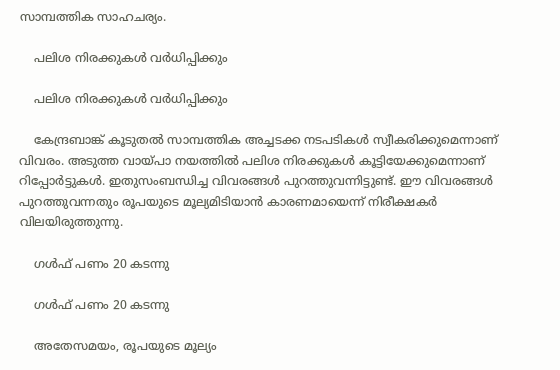സാമ്പത്തിക സാഹചര്യം.

    പലിശ നിരക്കുകള്‍ വര്‍ധിപ്പിക്കും

    പലിശ നിരക്കുകള്‍ വര്‍ധിപ്പിക്കും

    കേന്ദ്രബാങ്ക് കൂടുതല്‍ സാമ്പത്തിക അച്ചടക്ക നടപടികള്‍ സ്വീകരിക്കുമെന്നാണ് വിവരം. അടുത്ത വായ്പാ നയത്തില്‍ പലിശ നിരക്കുകള്‍ കൂട്ടിയേക്കുമെന്നാണ് റിപ്പോര്‍ട്ടുകള്‍. ഇതുസംബന്ധിച്ച വിവരങ്ങള്‍ പുറത്തുവന്നിട്ടുണ്ട്. ഈ വിവരങ്ങള്‍ പുറത്തുവന്നതും രൂപയുടെ മൂല്യമിടിയാന്‍ കാരണമായെന്ന് നിരീക്ഷകര്‍ വിലയിരുത്തുന്നു.

    ഗള്‍ഫ് പണം 20 കടന്നു

    ഗള്‍ഫ് പണം 20 കടന്നു

    അതേസമയം, രൂപയുടെ മൂല്യം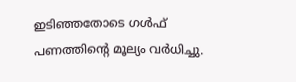ഇടിഞ്ഞതോടെ ഗള്‍ഫ് പണത്തിന്റെ മൂല്യം വര്‍ധിച്ചു.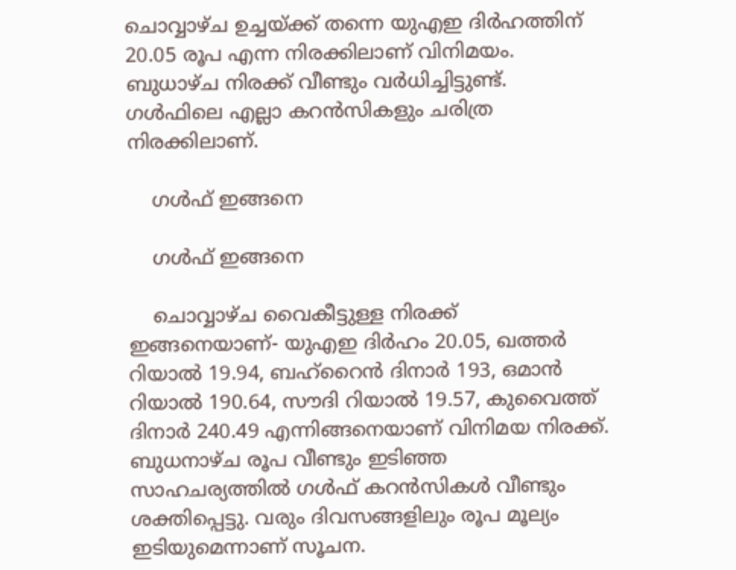ചൊവ്വാഴ്ച ഉച്ചയ്ക്ക് തന്നെ യുഎഇ ദിര്‍ഹത്തിന് 20.05 രൂപ എന്ന നിരക്കിലാണ് വിനിമയം. ബുധാഴ്ച നിരക്ക് വീണ്ടും വര്‍ധിച്ചിട്ടുണ്ട്. ഗള്‍ഫിലെ എല്ലാ കറന്‍സികളും ചരിത്ര നിരക്കിലാണ്.

    ഗള്‍ഫ് ഇങ്ങനെ

    ഗള്‍ഫ് ഇങ്ങനെ

    ചൊവ്വാഴ്ച വൈകീട്ടുള്ള നിരക്ക് ഇങ്ങനെയാണ്- യുഎഇ ദിര്‍ഹം 20.05, ഖത്തര്‍ റിയാല്‍ 19.94, ബഹ്‌റൈന്‍ ദിനാര്‍ 193, ഒമാന്‍ റിയാല്‍ 190.64, സൗദി റിയാല്‍ 19.57, കുവൈത്ത് ദിനാര്‍ 240.49 എന്നിങ്ങനെയാണ് വിനിമയ നിരക്ക്. ബുധനാഴ്ച രൂപ വീണ്ടും ഇടിഞ്ഞ സാഹചര്യത്തില്‍ ഗള്‍ഫ് കറന്‍സികള്‍ വീണ്ടും ശക്തിപ്പെട്ടു. വരും ദിവസങ്ങളിലും രൂപ മൂല്യം ഇടിയുമെന്നാണ് സൂചന.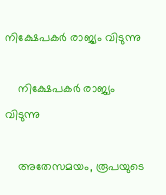നിക്ഷേപകര്‍ രാജ്യം വിടുന്നു

    നിക്ഷേപകര്‍ രാജ്യം വിടുന്നു

    അതേസമയം, രൂപയുടെ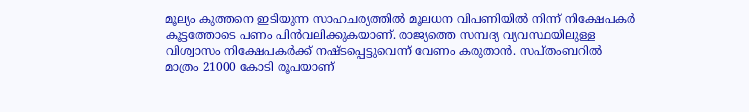മൂല്യം കുത്തനെ ഇടിയുന്ന സാഹചര്യത്തില്‍ മൂലധന വിപണിയില്‍ നിന്ന് നിക്ഷേപകര്‍ കൂട്ടത്തോടെ പണം പിന്‍വലിക്കുകയാണ്. രാജ്യത്തെ സമ്പദ്യ വ്യവസ്ഥയിലുള്ള വിശ്വാസം നിക്ഷേപകര്‍ക്ക് നഷ്ടപ്പെട്ടുവെന്ന് വേണം കരുതാന്‍. സപ്തംബറില്‍ മാത്രം 21000 കോടി രൂപയാണ്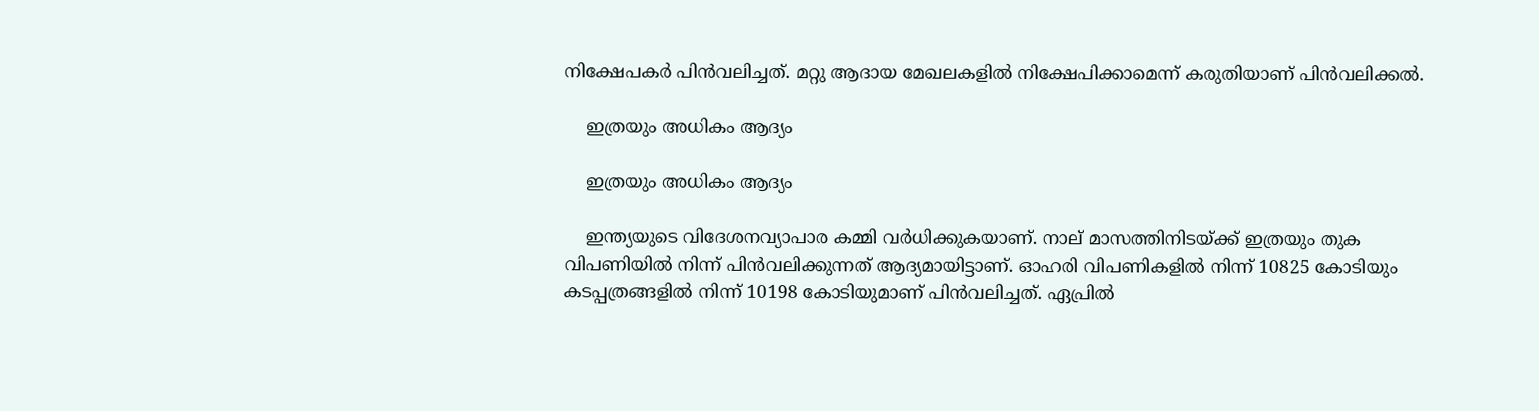നിക്ഷേപകര്‍ പിന്‍വലിച്ചത്. മറ്റു ആദായ മേഖലകളില്‍ നിക്ഷേപിക്കാമെന്ന് കരുതിയാണ് പിന്‍വലിക്കല്‍.

    ഇത്രയും അധികം ആദ്യം

    ഇത്രയും അധികം ആദ്യം

    ഇന്ത്യയുടെ വിദേശനവ്യാപാര കമ്മി വര്‍ധിക്കുകയാണ്. നാല് മാസത്തിനിടയ്ക്ക് ഇത്രയും തുക വിപണിയില്‍ നിന്ന് പിന്‍വലിക്കുന്നത് ആദ്യമായിട്ടാണ്. ഓഹരി വിപണികളില്‍ നിന്ന് 10825 കോടിയും കടപ്പത്രങ്ങളില്‍ നിന്ന് 10198 കോടിയുമാണ് പിന്‍വലിച്ചത്. ഏപ്രില്‍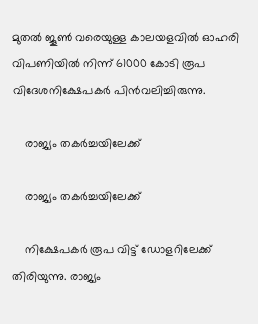മുതല്‍ ജൂണ്‍ വരെയുള്ള കാലയളവില്‍ ഓഹരി വിപണിയില്‍ നിന്ന് 61000 കോടി രൂപ വിദേശനിക്ഷേപകര്‍ പിന്‍വലിച്ചിരുന്നു.

    രാജ്യം തകര്‍ച്ചയിലേക്ക്

    രാജ്യം തകര്‍ച്ചയിലേക്ക്

    നിക്ഷേപകര്‍ രൂപ വിട്ട് ഡോളറിലേക്ക് തിരിയുന്നു. രാജ്യം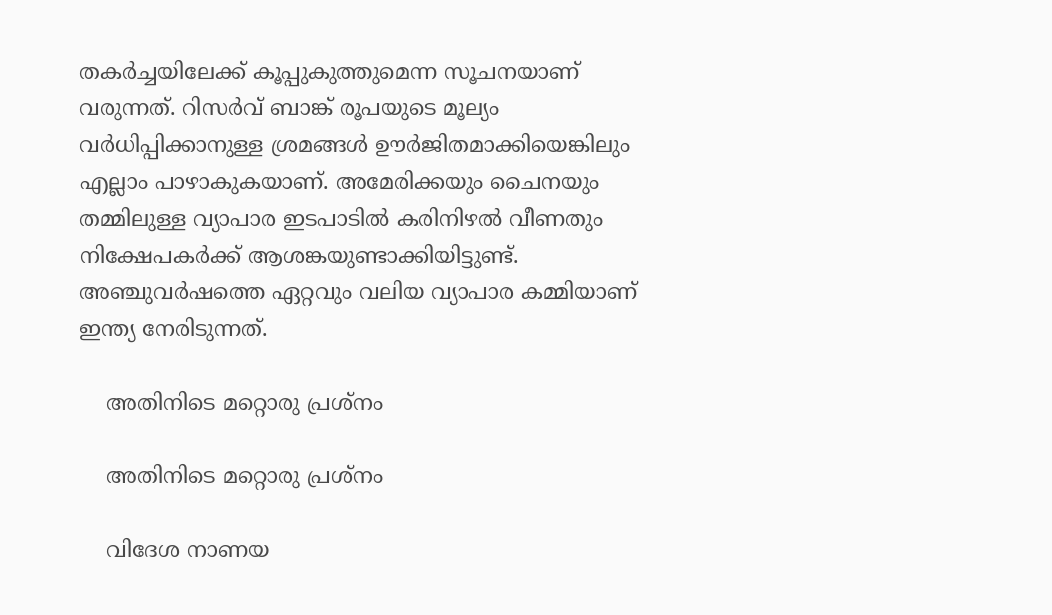തകര്‍ച്ചയിലേക്ക് കൂപ്പുകുത്തുമെന്ന സൂചനയാണ് വരുന്നത്. റിസര്‍വ് ബാങ്ക് രൂപയുടെ മൂല്യം വര്‍ധിപ്പിക്കാനുള്ള ശ്രമങ്ങള്‍ ഊര്‍ജിതമാക്കിയെങ്കിലും എല്ലാം പാഴാകുകയാണ്. അമേരിക്കയും ചൈനയും തമ്മിലുള്ള വ്യാപാര ഇടപാടില്‍ കരിനിഴല്‍ വീണതും നിക്ഷേപകര്‍ക്ക് ആശങ്കയുണ്ടാക്കിയിട്ടുണ്ട്. അഞ്ചുവര്‍ഷത്തെ ഏറ്റവും വലിയ വ്യാപാര കമ്മിയാണ് ഇന്ത്യ നേരിടുന്നത്.

    അതിനിടെ മറ്റൊരു പ്രശ്‌നം

    അതിനിടെ മറ്റൊരു പ്രശ്‌നം

    വിദേശ നാണയ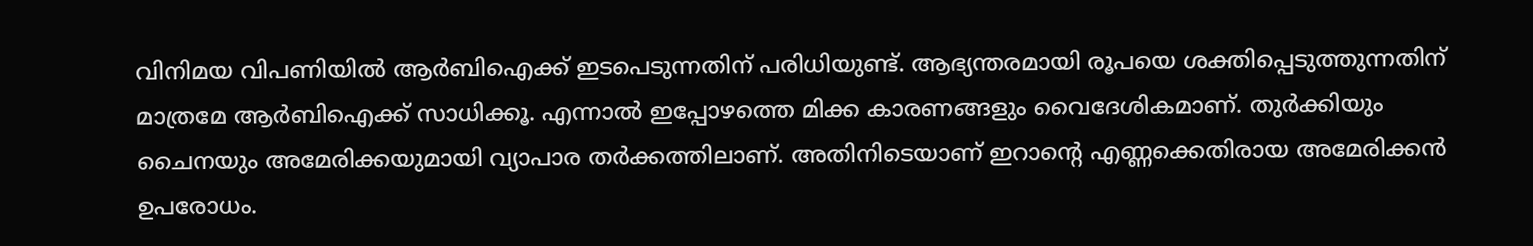വിനിമയ വിപണിയില്‍ ആര്‍ബിഐക്ക് ഇടപെടുന്നതിന് പരിധിയുണ്ട്. ആഭ്യന്തരമായി രൂപയെ ശക്തിപ്പെടുത്തുന്നതിന് മാത്രമേ ആര്‍ബിഐക്ക് സാധിക്കൂ. എന്നാല്‍ ഇപ്പോഴത്തെ മിക്ക കാരണങ്ങളും വൈദേശികമാണ്. തുര്‍ക്കിയും ചൈനയും അമേരിക്കയുമായി വ്യാപാര തര്‍ക്കത്തിലാണ്. അതിനിടെയാണ് ഇറാന്റെ എണ്ണക്കെതിരായ അമേരിക്കന്‍ ഉപരോധം.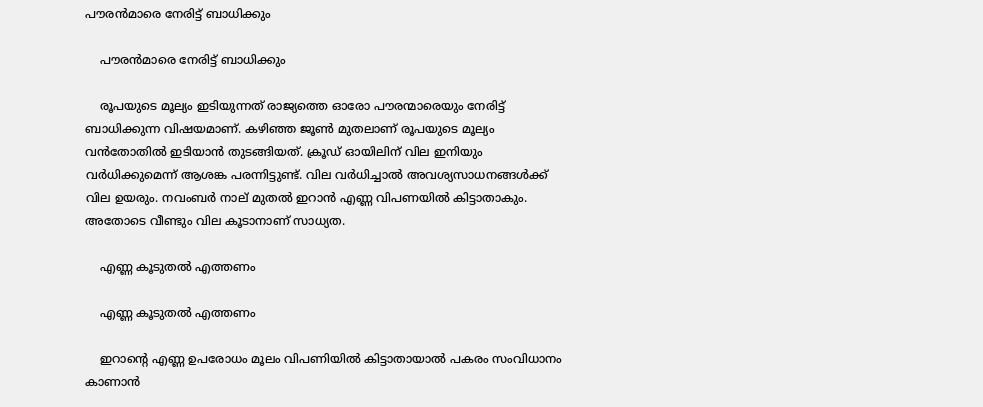പൗരന്‍മാരെ നേരിട്ട് ബാധിക്കും

    പൗരന്‍മാരെ നേരിട്ട് ബാധിക്കും

    രൂപയുടെ മൂല്യം ഇടിയുന്നത് രാജ്യത്തെ ഓരോ പൗരന്മാരെയും നേരിട്ട് ബാധിക്കുന്ന വിഷയമാണ്. കഴിഞ്ഞ ജൂണ്‍ മുതലാണ് രൂപയുടെ മൂല്യം വന്‍തോതില്‍ ഇടിയാന്‍ തുടങ്ങിയത്. ക്രൂഡ് ഓയിലിന് വില ഇനിയും വര്‍ധിക്കുമെന്ന് ആശങ്ക പരന്നിട്ടുണ്ട്. വില വര്‍ധിച്ചാല്‍ അവശ്യസാധനങ്ങള്‍ക്ക് വില ഉയരും. നവംബര്‍ നാല് മുതല്‍ ഇറാന്‍ എണ്ണ വിപണയില്‍ കിട്ടാതാകും. അതോടെ വീണ്ടും വില കൂടാനാണ് സാധ്യത.

    എണ്ണ കൂടുതല്‍ എത്തണം

    എണ്ണ കൂടുതല്‍ എത്തണം

    ഇറാന്റെ എണ്ണ ഉപരോധം മൂലം വിപണിയില്‍ കിട്ടാതായാല്‍ പകരം സംവിധാനം കാണാന്‍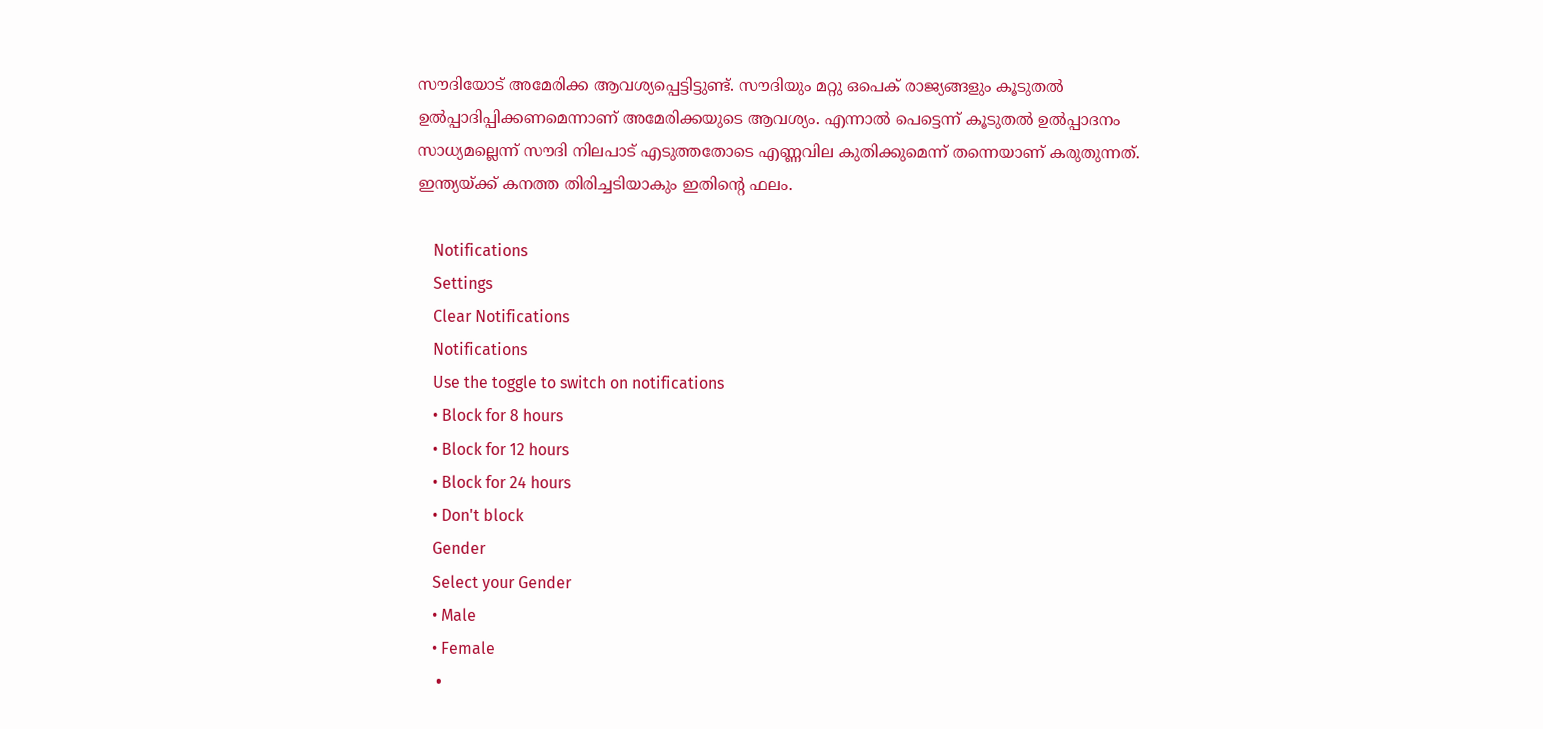സൗദിയോട് അമേരിക്ക ആവശ്യപ്പെട്ടിട്ടുണ്ട്. സൗദിയും മറ്റു ഒപെക് രാജ്യങ്ങളും കൂടുതല്‍ ഉല്‍പ്പാദിപ്പിക്കണമെന്നാണ് അമേരിക്കയുടെ ആവശ്യം. എന്നാല്‍ പെട്ടെന്ന് കൂടുതല്‍ ഉല്‍പ്പാദനം സാധ്യമല്ലെന്ന് സൗദി നിലപാട് എടുത്തതോടെ എണ്ണവില കുതിക്കുമെന്ന് തന്നെയാണ് കരുതുന്നത്. ഇന്ത്യയ്ക്ക് കനത്ത തിരിച്ചടിയാകും ഇതിന്റെ ഫലം.

    Notifications
    Settings
    Clear Notifications
    Notifications
    Use the toggle to switch on notifications
    • Block for 8 hours
    • Block for 12 hours
    • Block for 24 hours
    • Don't block
    Gender
    Select your Gender
    • Male
    • Female
    •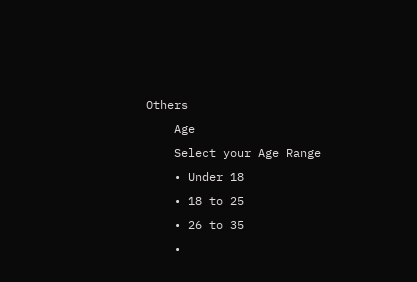Others
    Age
    Select your Age Range
    • Under 18
    • 18 to 25
    • 26 to 35
    •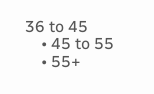36 to 45
    • 45 to 55
    • 55+